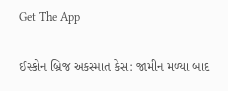Get The App

ઈસ્કોન બ્રિજ અકસ્માત કેસ: જામીન મળ્યા બાદ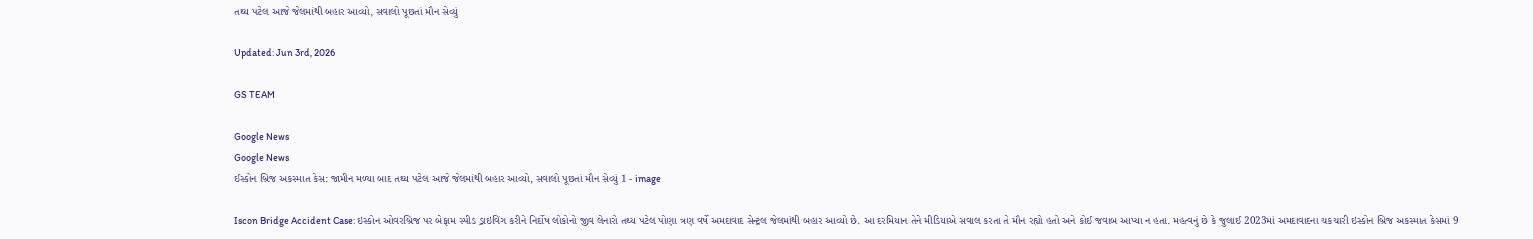તથ્ય પટેલ આજે જેલમાંથી બહાર આવ્યો, સવાલો પૂછતાં મૌન સેવ્યું

Updated: Jun 3rd, 2026

GS TEAM

Google News
Google News
ઈસ્કોન બ્રિજ અકસ્માત કેસ: જામીન મળ્યા બાદ તથ્ય પટેલ આજે જેલમાંથી બહાર આવ્યો, સવાલો પૂછતાં મૌન સેવ્યું 1 - image

Iscon Bridge Accident Case: ઇસ્કોન ઓવરબ્રિજ પર બેફામ સ્પીડ ડ્રાઇવિંગ કરીને નિર્દોષ લોકોનો જીવ લેનારો તથ્ય પટેલ પોણા ત્રણ વર્ષે અમદાવાદ સેન્ટ્રલ જેલમાંથી બહાર આવ્યો છે. આ દરમિયાન તેને મીડિયાએ સવાલ કરતા તે મૌન રહ્યો હતો અને કોઈ જવાબ આપ્યા ન હતા. મહત્વનું છે કે જુલાઈ 2023માં અમદાવાદના ચકચારી ઇસ્કોન બ્રિજ અકસ્માત કેસમાં 9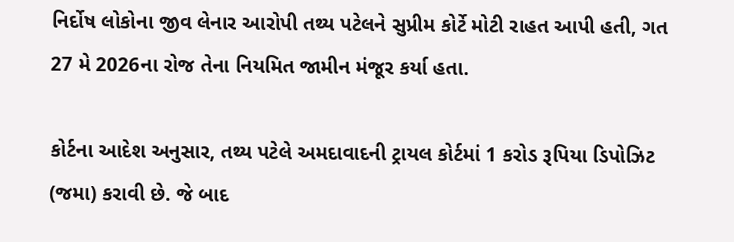નિર્દોષ લોકોના જીવ લેનાર આરોપી તથ્ય પટેલને સુપ્રીમ કોર્ટે મોટી રાહત આપી હતી, ગત 27 મે 2026ના રોજ તેના નિયમિત જામીન મંજૂર કર્યા હતા.

કોર્ટના આદેશ અનુસાર, તથ્ય પટેલે અમદાવાદની ટ્રાયલ કોર્ટમાં 1 કરોડ રૂપિયા ડિપોઝિટ (જમા) કરાવી છે. જે બાદ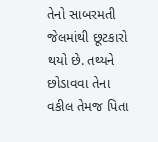તેનો સાબરમતી જેલમાંથી છૂટકારો થયો છે. તથ્યને છોડાવવા તેના વકીલ તેમજ પિતા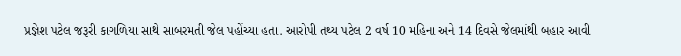પ્રજ્ઞેશ પટેલ જરૂરી કાગળિયા સાથે સાબરમતી જેલ પહોંચ્યા હતા. આરોપી તથ્ય પટેલ 2 વર્ષ 10 મહિના અને 14 દિવસે જેલમાંથી બહાર આવી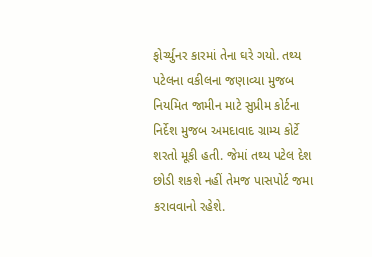ફોર્ચ્યુનર કારમાં તેના ઘરે ગયો. તથ્ય પટેલના વકીલના જણાવ્યા મુજબ નિયમિત જામીન માટે સુપ્રીમ કોર્ટના નિર્દેશ મુજબ અમદાવાદ ગ્રામ્ય કોર્ટે શરતો મૂકી હતી. જેમાં તથ્ય પટેલ દેશ છોડી શકશે નહીં તેમજ પાસપોર્ટ જમા કરાવવાનો રહેશે.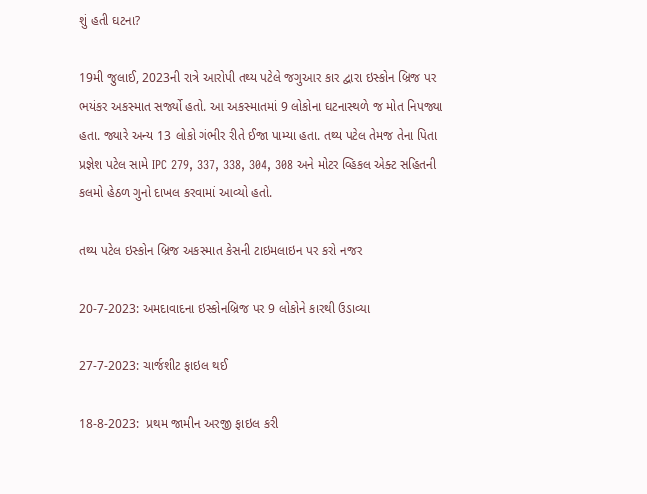શું હતી ઘટના?

19મી જુલાઈ, 2023ની રાત્રે આરોપી તથ્ય પટેલે જગુઆર કાર દ્વારા ઇસ્કોન બ્રિજ પર ભયંકર અકસ્માત સર્જ્યો હતો. આ અકસ્માતમાં 9 લોકોના ઘટનાસ્થળે જ મોત નિપજ્યા હતા. જ્યારે અન્ય 13 લોકો ગંભીર રીતે ઈજા પામ્યા હતા. તથ્ય પટેલ તેમજ તેના પિતા પ્રજ્ઞેશ પટેલ સામે IPC 279, 337, 338, 304, 308 અને મોટર વ્હિકલ એક્ટ સહિતની કલમો હેઠળ ગુનો દાખલ કરવામાં આવ્યો હતો.

તથ્ય પટેલ ઇસ્કોન બ્રિજ અકસ્માત કેસની ટાઇમલાઇન પર કરો નજર

20-7-2023: અમદાવાદના ઇસ્કોનબ્રિજ પર 9 લોકોને કારથી ઉડાવ્યા

27-7-2023: ચાર્જશીટ ફાઇલ થઈ

18-8-2023:  પ્રથમ જામીન અરજી ફાઇલ કરી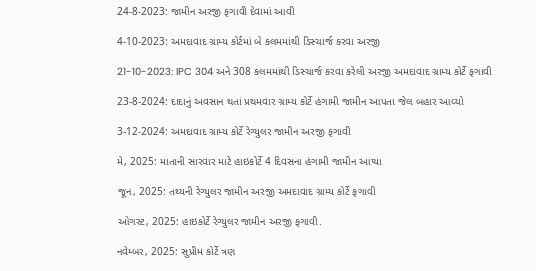24-8-2023: જામીન અરજી ફગાવી દેવામાં આવી

4-10-2023: અમદાવાદ ગ્રામ્ય કોર્ટમાં બે કલમમાંથી ડિસ્ચાર્જ કરવા અરજી

21-10-2023: IPC 304 અને 308 કલમમાંથી ડિસ્ચાર્જ કરવા કરેલી અરજી અમદાવાદ ગ્રામ્ય કોર્ટે ફગાવી

23-8-2024: દાદાનું અવસાન થતાં પ્રથમવાર ગ્રામ્ય કોર્ટે હંગામી જામીન આપતા જેલ બહાર આવ્યો

3-12-2024: અમદાવાદ ગ્રામ્ય કોર્ટે રેગ્યુલર જામીન અરજી ફગાવી

મે, 2025: માતાની સારવાર માટે હાઇકોર્ટે 4 દિવસના હંગામી જામીન આપ્યા

જૂન, 2025: તથ્યની રેગ્યુલર જામીન અરજી અમદાવાદ ગ્રામ્ય કોર્ટે ફગાવી

ઓગસ્ટ, 2025: હાઇકોર્ટે રેગ્યુલર જામીન અરજી ફગાવી.

નવેમ્બર, 2025: સુપ્રીમ કોર્ટે ત્રણ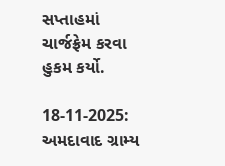સપ્તાહમાં ચાર્જફ્રેમ કરવા હુકમ કર્યો.

18-11-2025: અમદાવાદ ગ્રામ્ય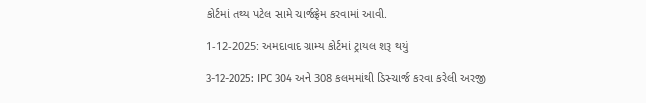કોર્ટમાં તથ્ય પટેલ સામે ચાર્જફ્રેમ કરવામાં આવી.

1-12-2025: અમદાવાદ ગ્રામ્ય કોર્ટમાં ટ્રાયલ શરૂ થયું

3-12-2025: IPC 304 અને 308 કલમમાંથી ડિસ્ચાર્જ કરવા કરેલી અરજી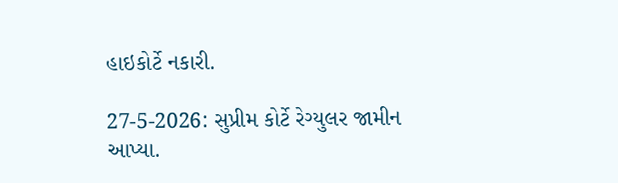હાઇકોર્ટે નકારી.

27-5-2026: સુપ્રીમ કોર્ટે રેગ્યુલર જામીન આપ્યા.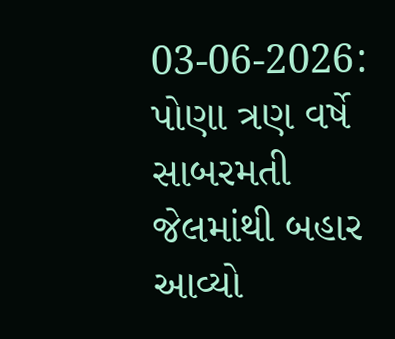03-06-2026: પોણા ત્રણ વર્ષે સાબરમતી જેલમાંથી બહાર આવ્યો